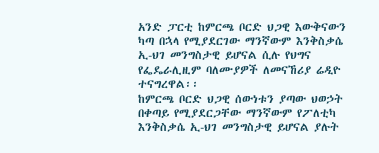አንድ ፓርቲ ከምርጫ ቦርድ ህጋዊ እውቅናውን ካጣ በኋላ የሚያደርገው ማንኛውም እንቅስቃሴ ኢ-ህገ መንግስታዊ ይሆናል ሲሉ የህግና የፌዴራሊዚም ባለሙያዎች ለመናኸሪያ ሬዲዮ ተናግረዋል፡፡
ከምርጫ ቦርድ ህጋዊ ሰውነቱን ያጣው ህወኃት በቀጣይ የሚያደርጋቸው ማንኛውም የፖለቲካ እንቅስቃሴ ኢ-ህገ መንግስታዊ ይሆናል ያሉት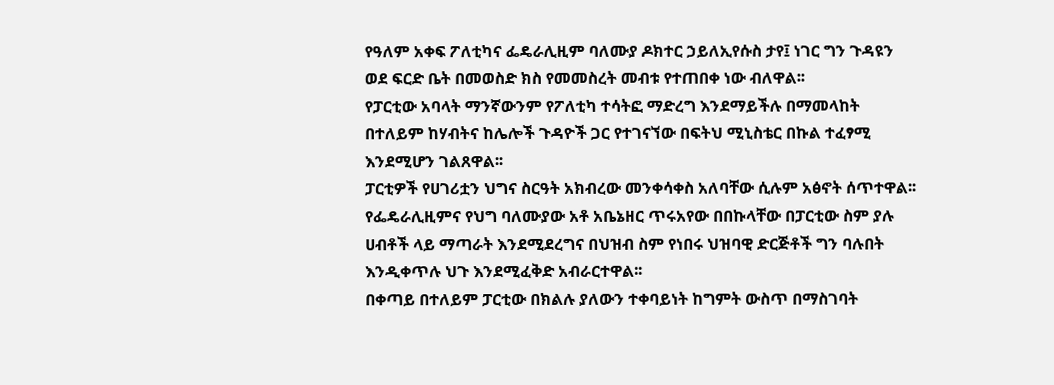የዓለም አቀፍ ፖለቲካና ፌዴራሊዚም ባለሙያ ዶክተር ኃይለኢየሱስ ታየ፤ ነገር ግን ጉዳዩን ወደ ፍርድ ቤት በመወስድ ክስ የመመስረት መብቱ የተጠበቀ ነው ብለዋል፡፡
የፓርቲው አባላት ማንኛውንም የፖለቲካ ተሳትፎ ማድረግ እንደማይችሉ በማመላከት በተለይም ከሃብትና ከሌሎች ጉዳዮች ጋር የተገናኘው በፍትህ ሚኒስቴር በኩል ተፈፃሚ እንደሚሆን ገልጸዋል፡፡
ፓርቲዎች የሀገሪቷን ህግና ስርዓት አክብረው መንቀሳቀስ አለባቸው ሲሉም አፅኖት ሰጥተዋል፡፡
የፌዴራሊዚምና የህግ ባለሙያው አቶ አቤኔዘር ጥሩአየው በበኩላቸው በፓርቲው ስም ያሉ ሀብቶች ላይ ማጣራት እንደሚደረግና በህዝብ ስም የነበሩ ህዝባዊ ድርጅቶች ግን ባሉበት እንዲቀጥሉ ህጉ እንደሚፈቅድ አብራርተዋል፡፡
በቀጣይ በተለይም ፓርቲው በክልሉ ያለውን ተቀባይነት ከግምት ውስጥ በማስገባት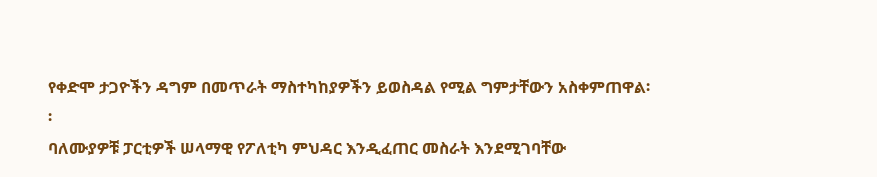የቀድሞ ታጋዮችን ዳግም በመጥራት ማስተካከያዎችን ይወስዳል የሚል ግምታቸውን አስቀምጠዋል፡፡
ባለሙያዎቹ ፓርቲዎች ሠላማዊ የፖለቲካ ምህዳር እንዲፈጠር መስራት እንደሚገባቸው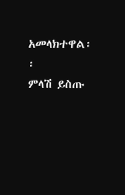አመላክተዋል፡፡
ምላሽ ይስጡ